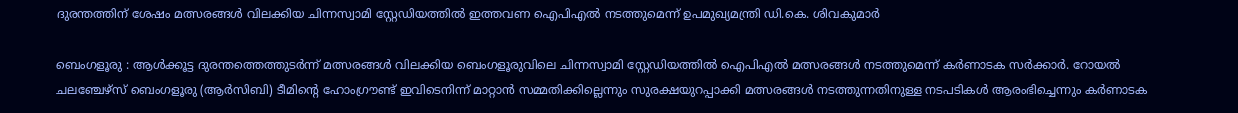ദുരന്തത്തിന് ശേഷം മത്സരങ്ങൾ വിലക്കിയ ചിന്നസ്വാമി സ്റ്റേഡിയത്തിൽ ഇത്തവണ ഐപിഎൽ നടത്തുമെന്ന് ഉപമുഖ്യമന്ത്രി ഡി.കെ. ശിവകുമാർ

ബെംഗളൂരു : ആൾക്കൂട്ട ദുരന്തത്തെത്തുടർന്ന് മത്സരങ്ങൾ വിലക്കിയ ബെംഗളൂരുവിലെ ചിന്നസ്വാമി സ്റ്റേഡിയത്തിൽ ഐപിഎൽ മത്സരങ്ങൾ നടത്തുമെന്ന് കർണാടക സർക്കാർ. റോയൽ ചലഞ്ചേഴ്‌സ് ബെംഗളൂരു (ആർസിബി) ടീമിന്റെ ഹോംഗ്രൗണ്ട് ഇവിടെനിന്ന് മാറ്റാൻ സമ്മതിക്കില്ലെന്നും സുരക്ഷയുറപ്പാക്കി മത്സരങ്ങൾ നടത്തുന്നതിനുള്ള നടപടികൾ ആരംഭിച്ചെന്നും കർണാടക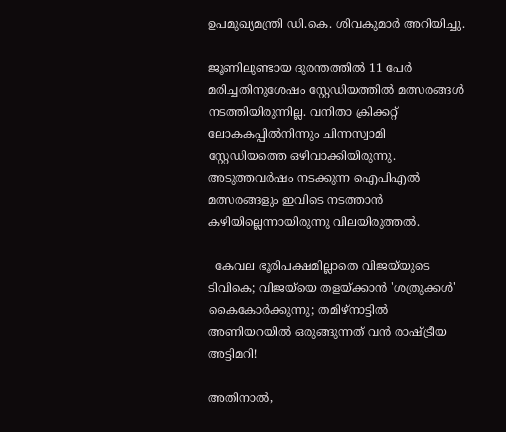ഉപമുഖ്യമന്ത്രി ഡി.കെ. ശിവകുമാർ അറിയിച്ചു.

ജൂണിലുണ്ടായ ദുരന്തത്തിൽ 11 പേർ മരിച്ചതിനുശേഷം സ്റ്റേഡിയത്തിൽ മത്സരങ്ങൾ നടത്തിയിരുന്നില്ല. വനിതാ ക്രിക്കറ്റ് ലോകകപ്പിൽനിന്നും ചിന്നസ്വാമി സ്റ്റേഡിയത്തെ ഒഴിവാക്കിയിരുന്നു. അടുത്തവർഷം നടക്കുന്ന ഐപിഎൽ മത്സരങ്ങളും ഇവിടെ നടത്താൻ കഴിയില്ലെന്നായിരുന്നു വിലയിരുത്തൽ.

  കേവല ഭൂരിപക്ഷമില്ലാതെ വിജയ്‌യുടെ ടിവികെ; വിജയ്‌യെ തളയ്ക്കാൻ 'ശത്രുക്കൾ' കൈകോർക്കുന്നു; തമിഴ്‌നാട്ടിൽ അണിയറയിൽ ഒരുങ്ങുന്നത് വൻ രാഷ്ട്രീയ അട്ടിമറി!

അതിനാൽ,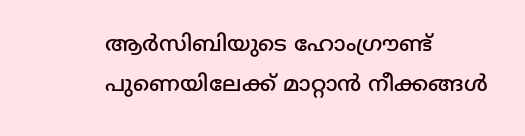ആർസിബിയുടെ ഹോംഗ്രൗണ്ട് പുണെയിലേക്ക് മാറ്റാൻ നീക്കങ്ങൾ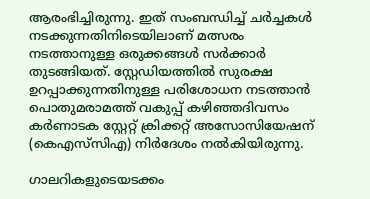ആരംഭിച്ചിരുന്നു. ഇത് സംബന്ധിച്ച് ചർച്ചകൾ നടക്കുന്നതിനിടെയിലാണ് മത്സരം നടത്താനുള്ള ഒരുക്കങ്ങൾ സർക്കാർ തുടങ്ങിയത്. സ്റ്റേഡിയത്തിൽ സുരക്ഷ ഉറപ്പാക്കുന്നതിനുള്ള പരിശോധന നടത്താൻ പൊതുമരാമത്ത് വകുപ്പ് കഴിഞ്ഞദിവസം കർണാടക സ്റ്റേറ്റ് ക്രിക്കറ്റ് അസോസിയേഷന് (കെഎസ്‌സിഎ) നിർദേശം നൽകിയിരുന്നു.

ഗാലറികളുടെയടക്കം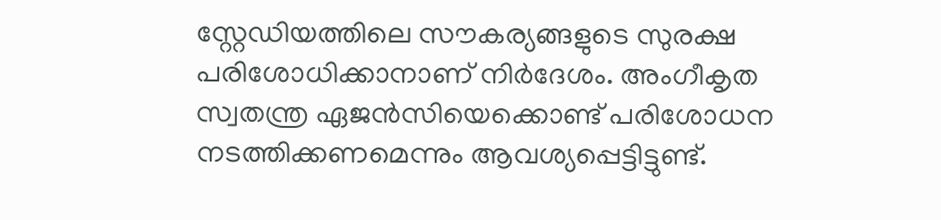സ്റ്റേഡിയത്തിലെ സൗകര്യങ്ങളുടെ സുരക്ഷ പരിശോധിക്കാനാണ് നിർദേശം. അംഗീകൃത സ്വതന്ത്ര ഏജൻസിയെക്കൊണ്ട് പരിശോധന നടത്തിക്കണമെന്നും ആവശ്യപ്പെട്ടിട്ടുണ്ട്.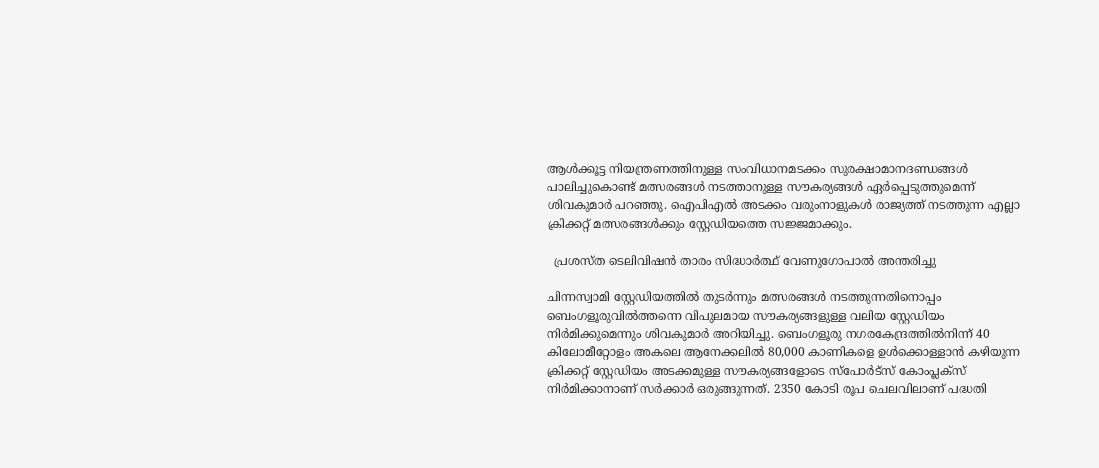ആൾക്കൂട്ട നിയന്ത്രണത്തിനുള്ള സംവിധാനമടക്കം സുരക്ഷാമാനദണ്ഡങ്ങൾ പാലിച്ചുകൊണ്ട് മത്സരങ്ങൾ നടത്താനുള്ള സൗകര്യങ്ങൾ ഏർപ്പെടുത്തുമെന്ന് ശിവകുമാർ പറഞ്ഞു. ഐപിഎൽ അടക്കം വരുംനാളുകൾ രാജ്യത്ത് നടത്തുന്ന എല്ലാ ക്രിക്കറ്റ് മത്സരങ്ങൾക്കും സ്റ്റേഡിയത്തെ സജ്ജമാക്കും.

  പ്രശസ്ത ടെലിവിഷന്‍ താരം സിദ്ധാര്‍ത്ഥ് വേണുഗോപാല്‍ അന്തരിച്ചു

ചിന്നസ്വാമി സ്റ്റേഡിയത്തിൽ തുടർന്നും മത്സരങ്ങൾ നടത്തുന്നതിനൊപ്പം ബെംഗളൂരുവിൽത്തന്നെ വിപുലമായ സൗകര്യങ്ങളുള്ള വലിയ സ്റ്റേഡിയം നിർമിക്കുമെന്നും ശിവകുമാർ അറിയിച്ചു. ബെംഗളൂരു നഗരകേന്ദ്രത്തിൽനിന്ന് 40 കിലോമീറ്റോളം അകലെ ആനേക്കലിൽ 80,000 കാണികളെ ഉൾക്കൊള്ളാൻ കഴിയുന്ന ക്രിക്കറ്റ് സ്റ്റേഡിയം അടക്കമുള്ള സൗകര്യങ്ങളോടെ സ്പോർട്സ് കോംപ്ലക്സ് നിർമിക്കാനാണ് സർക്കാർ ഒരുങ്ങുന്നത്. 2350 കോടി രൂപ ചെലവിലാണ് പദ്ധതി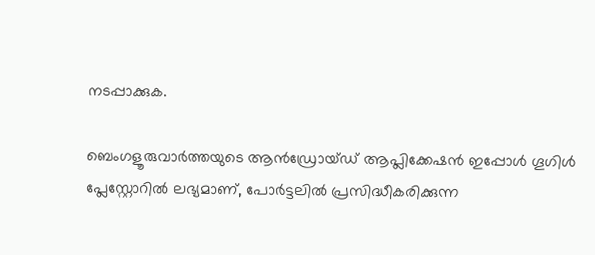നടപ്പാക്കുക.

ബെംഗളൂരുവാർത്തയുടെ ആൻഡ്രോയ്ഡ് ആപ്ലിക്കേഷൻ ഇപ്പോൾ ഗൂഗിൾ പ്ലേസ്റ്റോറിൽ ലഭ്യമാണ്, പോർട്ടലിൽ പ്രസിദ്ധീകരിക്കുന്ന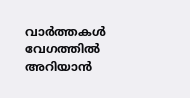വാർത്തകൾ വേഗത്തിൽ അറിയാൻ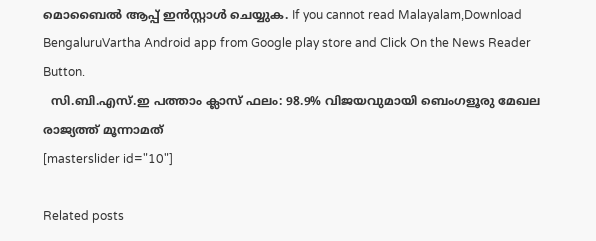മൊബൈൽ ആപ്പ് ഇൻസ്റ്റാൾ ചെയ്യുക. If you cannot read Malayalam,Download BengaluruVartha Android app from Google play store and Click On the News Reader Button.
  സി.ബി.എസ്.ഇ പത്താം ക്ലാസ് ഫലം: 98.9% വിജയവുമായി ബെംഗളൂരു മേഖല രാജ്യത്ത് മൂന്നാമത്
[masterslider id="10"]

Related posts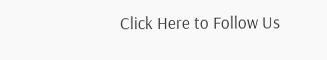Click Here to Follow Us